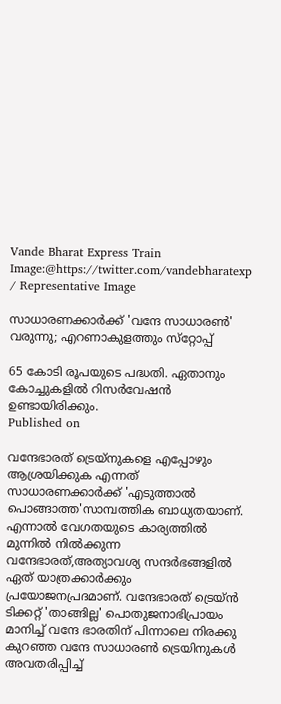Vande Bharat Express Train
Image:@https://twitter.com/vandebharatexp / Representative Image

സാധാരണക്കാര്‍ക്ക് 'വന്ദേ സാധാരണ്‍' വരുന്നു; എറണാകുളത്തും സ്‌റ്റോപ്പ്

65 കോടി രൂപയുടെ പദ്ധതി. ഏതാനും കോച്ചുകളില്‍ റിസര്‍വേഷന്‍ ഉണ്ടായിരിക്കും.
Published on

വന്ദേഭാരത് ട്രെയ്‌നുകളെ എപ്പോഴും ആശ്രയിക്കുക എന്നത് സാധാരണക്കാര്‍ക്ക് 'എടുത്താല്‍ പൊങ്ങാത്ത'സാമ്പത്തിക ബാധ്യതയാണ്. എന്നാല്‍ വേഗതയുടെ കാര്യത്തില്‍ മുന്നില്‍ നില്‍ക്കുന്ന വന്ദേഭാരത്,അത്യാവശ്യ സന്ദര്‍ഭങ്ങളില്‍ ഏത് യാത്രക്കാര്‍ക്കും പ്രയോജനപ്രദമാണ്. വന്ദേഭാരത് ട്രെയ്ന്‍ ടിക്കറ്റ് 'താങ്ങില്ല' പൊതുജനാഭിപ്രായം മാനിച്ച് വന്ദേ ഭാരതിന് പിന്നാലെ നിരക്കു കുറഞ്ഞ വന്ദേ സാധാരണ്‍ ട്രെയിനുകള്‍ അവതരിപ്പിച്ച്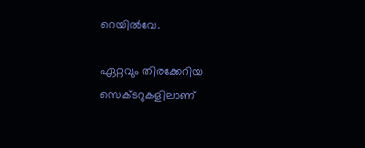റെയില്‍വേ.

ഏറ്റവും തിരക്കേറിയ സെക്ടറുകളിലാണ്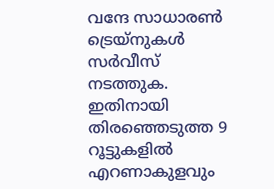വന്ദേ സാധാരണ്‍ ട്രെയ്‌നുകള്‍ സര്‍വീസ് നടത്തുക. ഇതിനായി തിരഞ്ഞെടുത്ത 9 റൂട്ടുകളില്‍ എറണാകുളവും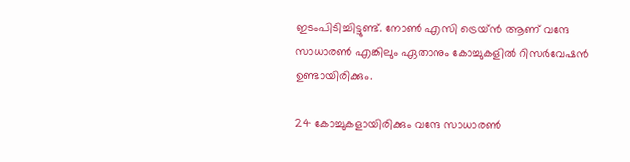ഇടംപിടിച്ചിട്ടുണ്ട്. നോണ്‍ എസി ട്രെയ്ന്‍ ആണ് വന്ദേ സാധാരണ്‍ എങ്കിലും ഏതാനും കോച്ചുകളില്‍ റിസര്‍വേഷന്‍ ഉണ്ടായിരിക്കും.

24 കോച്ചുകളായിരിക്കും വന്ദേ സാധാരണ്‍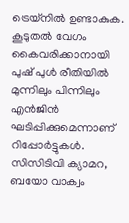ട്രെയ്‌നില്‍ ഉണ്ടാകുക. കൂടുതല്‍ വേഗം കൈവരിക്കാനായി പുഷ് പുള്‍ രീതിയില്‍ മുന്നിലും പിന്നിലും എന്‍ജിന്‍ ഘടിപ്പിക്കുമെന്നാണ് റിപ്പോര്‍ട്ടുകള്‍. സിസിടിവി ക്യാമറ, ബയോ വാക്വം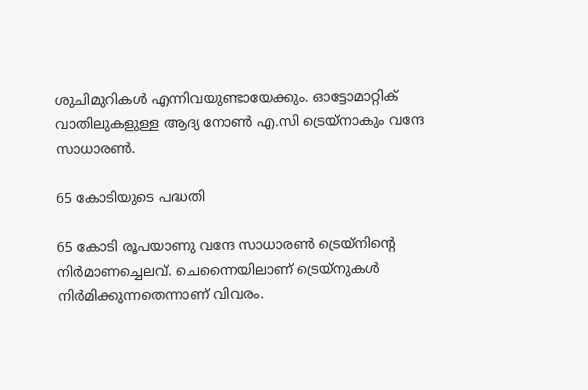ശുചിമുറികള്‍ എന്നിവയുണ്ടായേക്കും. ഓട്ടോമാറ്റിക് വാതിലുകളുള്ള ആദ്യ നോണ്‍ എ.സി ട്രെയ്‌നാകും വന്ദേ സാധാരണ്‍.

65 കോടിയുടെ പദ്ധതി

65 കോടി രൂപയാണു വന്ദേ സാധാരണ്‍ ട്രെയ്‌നിന്റെ നിര്‍മാണച്ചെലവ്. ചെന്നൈയിലാണ് ട്രെയ്‌നുകള്‍ നിര്‍മിക്കുന്നതെന്നാണ് വിവരം.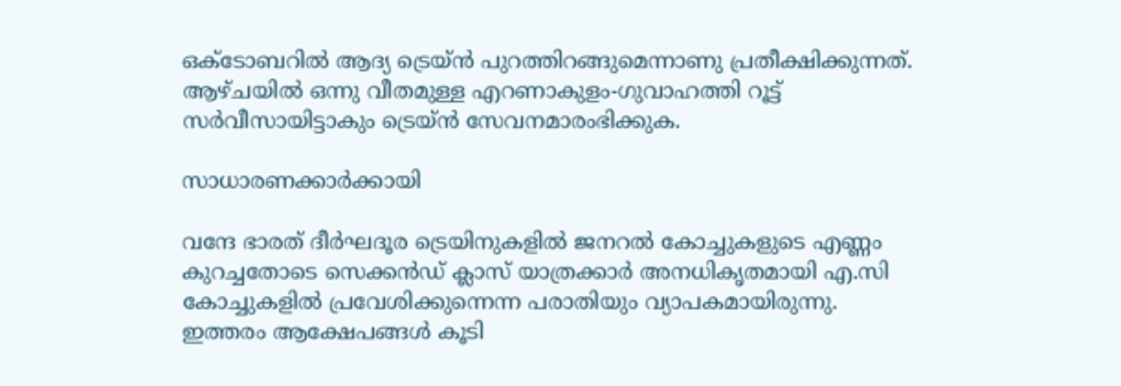ഒക്ടോബറില്‍ ആദ്യ ട്രെയ്ന്‍ പുറത്തിറങ്ങുമെന്നാണു പ്രതീക്ഷിക്കുന്നത്. ആഴ്ചയില്‍ ഒന്നു വീതമുള്ള എറണാകുളം-ഗുവാഹത്തി റൂട്ട് സര്‍വീസായിട്ടാകും ട്രെയ്ന്‍ സേവനമാരംഭിക്കുക.

സാധാരണക്കാര്‍ക്കായി

വന്ദേ ഭാരത് ദീര്‍ഘദൂര ട്രെയിനുകളില്‍ ജനറല്‍ കോച്ചുകളുടെ എണ്ണം കുറച്ചതോടെ സെക്കന്‍ഡ് ക്ലാസ് യാത്രക്കാര്‍ അനധികൃതമായി എ.സി കോച്ചുകളില്‍ പ്രവേശിക്കുന്നെന്ന പരാതിയും വ്യാപകമായിരുന്നു. ഇത്തരം ആക്ഷേപങ്ങള്‍ കൂടി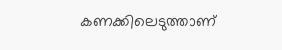കണക്കിലെടുത്താണ്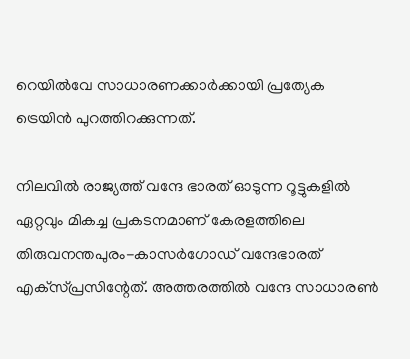റെയില്‍വേ സാധാരണക്കാര്‍ക്കായി പ്രത്യേക ട്രെയിന്‍ പുറത്തിറക്കുന്നത്.

നിലവില്‍ രാജ്യത്ത് വന്ദേ ഭാരത് ഓടുന്ന റൂട്ടുകളില്‍ ഏറ്റവും മികച്ച പ്രകടനമാണ് കേരളത്തിലെ തിരുവനന്തപുരം-കാസര്‍ഗോഡ് വന്ദേഭാരത് എക്‌സ്പ്രസിന്റേത്. അത്തരത്തില്‍ വന്ദേ സാധാരണ്‍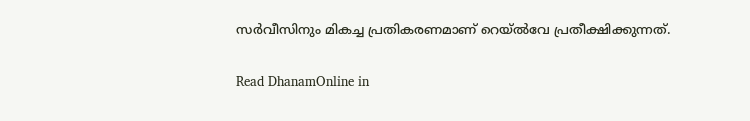സര്‍വീസിനും മികച്ച പ്രതികരണമാണ് റെയ്ല്‍വേ പ്രതീക്ഷിക്കുന്നത്.

Read DhanamOnline in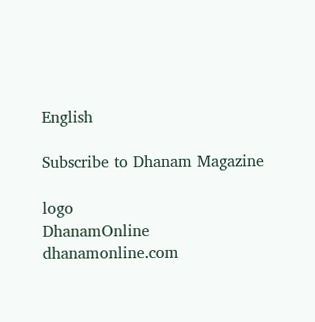English

Subscribe to Dhanam Magazine

logo
DhanamOnline
dhanamonline.com